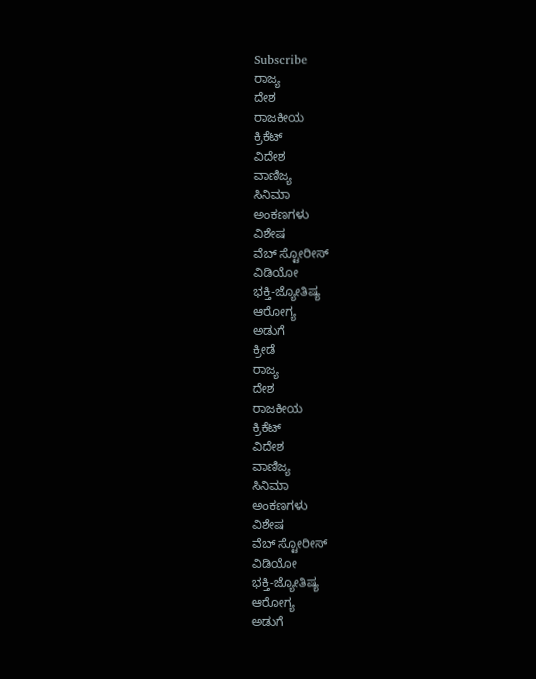Subscribe
ರಾಜ್ಯ
ದೇಶ
ರಾಜಕೀಯ
ಕ್ರಿಕೆಟ್
ವಿದೇಶ
ವಾಣಿಜ್ಯ
ಸಿನಿಮಾ
ಅಂಕಣಗಳು
ವಿಶೇಷ
ವೆಬ್ ಸ್ಟೋರೀಸ್
ವಿಡಿಯೋ
ಭಕ್ತಿ-ಜ್ಯೋತಿಷ್ಯ
ಆರೋಗ್ಯ
ಅಡುಗೆ
ಕ್ರೀಡೆ
ರಾಜ್ಯ
ದೇಶ
ರಾಜಕೀಯ
ಕ್ರಿಕೆಟ್
ವಿದೇಶ
ವಾಣಿಜ್ಯ
ಸಿನಿಮಾ
ಅಂಕಣಗಳು
ವಿಶೇಷ
ವೆಬ್ ಸ್ಟೋರೀಸ್
ವಿಡಿಯೋ
ಭಕ್ತಿ-ಜ್ಯೋತಿಷ್ಯ
ಆರೋಗ್ಯ
ಅಡುಗೆ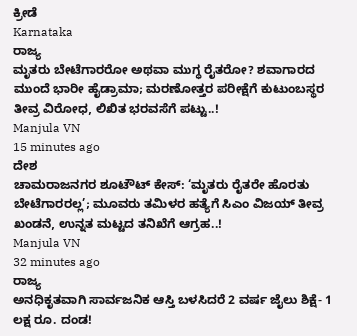ಕ್ರೀಡೆ
Karnataka
ರಾಜ್ಯ
ಮೃತರು ಬೇಟೆಗಾರರೋ ಅಥವಾ ಮುಗ್ಧ ರೈತರೋ? ಶವಾಗಾರದ ಮುಂದೆ ಭಾರೀ ಹೈಡ್ರಾಮಾ; ಮರಣೋತ್ತರ ಪರೀಕ್ಷೆಗೆ ಕುಟುಂಬಸ್ಥರ ತೀವ್ರ ವಿರೋಧ, ಲಿಖಿತ ಭರವಸೆಗೆ ಪಟ್ಟು..!
Manjula VN
15 minutes ago
ದೇಶ
ಚಾಮರಾಜನಗರ ಶೂಟೌಟ್ ಕೇಸ್: ‘ಮೃತರು ರೈತರೇ ಹೊರತು ಬೇಟೆಗಾರರಲ್ಲ’; ಮೂವರು ತಮಿಳರ ಹತ್ಯೆಗೆ ಸಿಎಂ ವಿಜಯ್ ತೀವ್ರ ಖಂಡನೆ, ಉನ್ನತ ಮಟ್ಟದ ತನಿಖೆಗೆ ಆಗ್ರಹ..!
Manjula VN
32 minutes ago
ರಾಜ್ಯ
ಅನಧಿಕೃತವಾಗಿ ಸಾರ್ವಜನಿಕ ಆಸ್ತಿ ಬಳಸಿದರೆ 2 ವರ್ಷ ಜೈಲು ಶಿಕ್ಷೆ- 1 ಲಕ್ಷ ರೂ. ದಂಡ!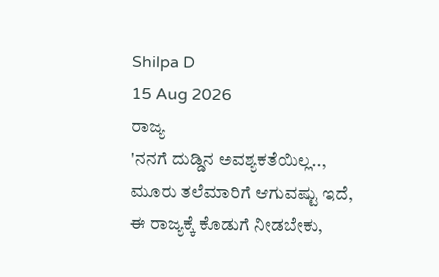Shilpa D
15 Aug 2026
ರಾಜ್ಯ
'ನನಗೆ ದುಡ್ಡಿನ ಅವಶ್ಯಕತೆಯಿಲ್ಲ.., ಮೂರು ತಲೆಮಾರಿಗೆ ಆಗುವಷ್ಟು ಇದೆ, ಈ ರಾಜ್ಯಕ್ಕೆ ಕೊಡುಗೆ ನೀಡಬೇಕು,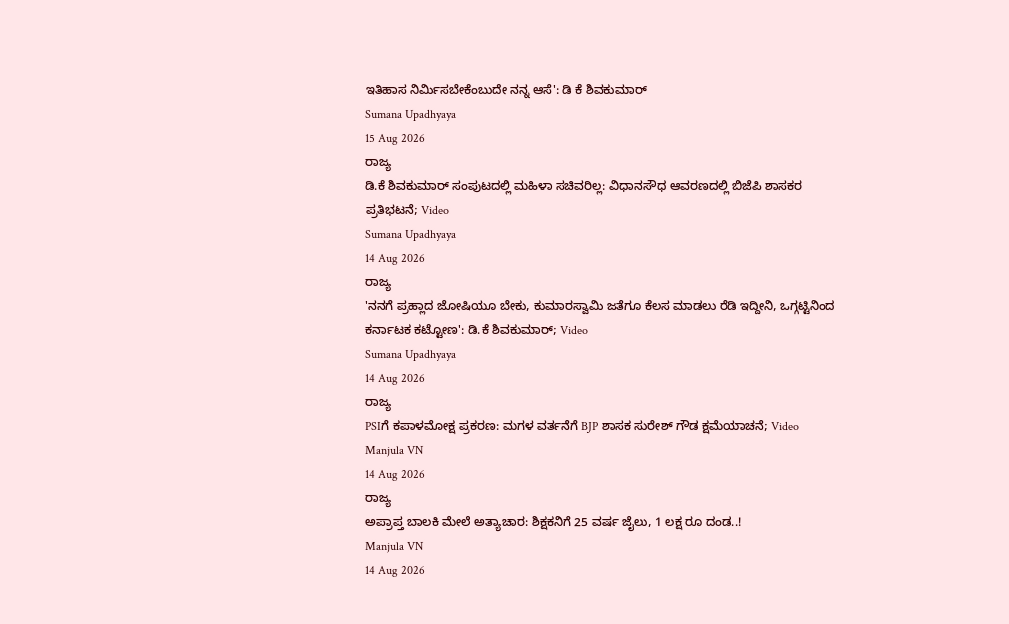ಇತಿಹಾಸ ನಿರ್ಮಿಸಬೇಕೆಂಬುದೇ ನನ್ನ ಆಸೆ': ಡಿ ಕೆ ಶಿವಕುಮಾರ್
Sumana Upadhyaya
15 Aug 2026
ರಾಜ್ಯ
ಡಿ.ಕೆ ಶಿವಕುಮಾರ್ ಸಂಪುಟದಲ್ಲಿ ಮಹಿಳಾ ಸಚಿವರಿಲ್ಲ: ವಿಧಾನಸೌಧ ಆವರಣದಲ್ಲಿ ಬಿಜೆಪಿ ಶಾಸಕರ ಪ್ರತಿಭಟನೆ; Video
Sumana Upadhyaya
14 Aug 2026
ರಾಜ್ಯ
'ನನಗೆ ಪ್ರಹ್ಲಾದ ಜೋಷಿಯೂ ಬೇಕು, ಕುಮಾರಸ್ವಾಮಿ ಜತೆಗೂ ಕೆಲಸ ಮಾಡಲು ರೆಡಿ ಇದ್ದೀನಿ, ಒಗ್ಗಟ್ಟಿನಿಂದ ಕರ್ನಾಟಕ ಕಟ್ಟೋಣ': ಡಿ.ಕೆ ಶಿವಕುಮಾರ್; Video
Sumana Upadhyaya
14 Aug 2026
ರಾಜ್ಯ
PSIಗೆ ಕಪಾಳಮೋಕ್ಷ ಪ್ರಕರಣ: ಮಗಳ ವರ್ತನೆಗೆ BJP ಶಾಸಕ ಸುರೇಶ್ ಗೌಡ ಕ್ಷಮೆಯಾಚನೆ; Video
Manjula VN
14 Aug 2026
ರಾಜ್ಯ
ಅಪ್ರಾಪ್ತ ಬಾಲಕಿ ಮೇಲೆ ಅತ್ಯಾಚಾರ: ಶಿಕ್ಷಕನಿಗೆ 25 ವರ್ಷ ಜೈಲು, 1 ಲಕ್ಷ ರೂ ದಂಡ..!
Manjula VN
14 Aug 2026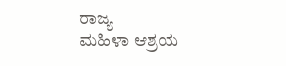ರಾಜ್ಯ
ಮಹಿಳಾ ಆಶ್ರಯ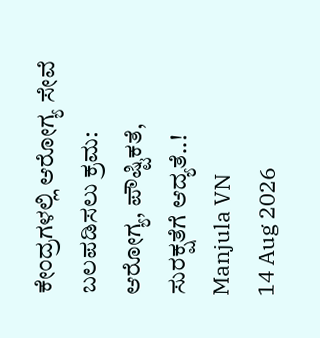ಕೇಂದ್ರಗಳಲ್ಲಿ ಆರೋಗ್ಯ ಸೇವೆ ಬಲಪಡಿಸಲು ಕ್ರಮ: ಆರೋಗ್ಯ, ಪೌಷ್ಟಿಕತೆ, ಸುರಕ್ಷತೆಗೆ ಆದ್ಯತೆ..!
Manjula VN
14 Aug 2026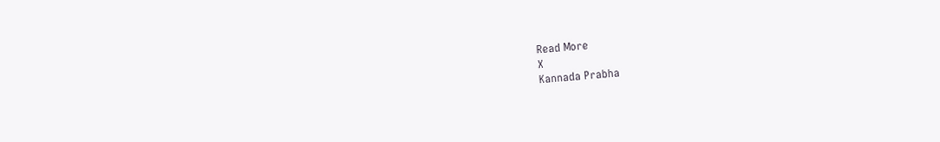Read More
X
Kannada Prabha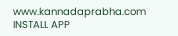www.kannadaprabha.com
INSTALL APP